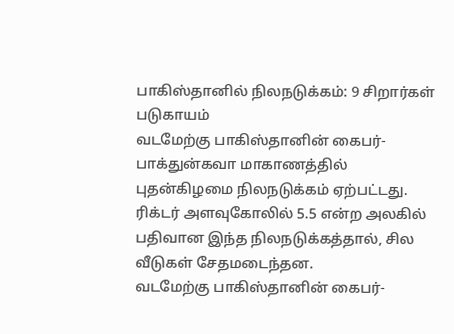பாகிஸ்தானில் நிலநடுக்கம்: 9 சிறார்கள் படுகாயம்
வடமேற்கு பாகிஸ்தானின் கைபர்-பாக்துன்கவா மாகாணத்தில் புதன்கிழமை நிலநடுக்கம் ஏற்பட்டது. ரிக்டர் அளவுகோலில் 5.5 என்ற அலகில் பதிவான இந்த நிலநடுக்கத்தால், சில வீடுகள் சேதமடைந்தன.
வடமேற்கு பாகிஸ்தானின் கைபர்-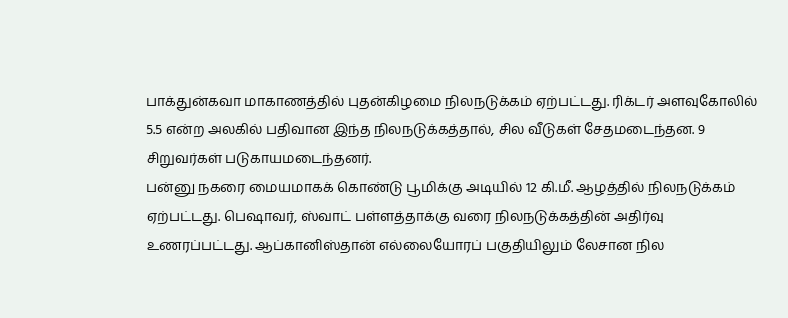பாக்துன்கவா மாகாணத்தில் புதன்கிழமை நிலநடுக்கம் ஏற்பட்டது. ரிக்டர் அளவுகோலில் 5.5 என்ற அலகில் பதிவான இந்த நிலநடுக்கத்தால், சில வீடுகள் சேதமடைந்தன. 9 சிறுவர்கள் படுகாயமடைந்தனர்.
பன்னு நகரை மையமாகக் கொண்டு பூமிக்கு அடியில் 12 கி.மீ. ஆழத்தில் நிலநடுக்கம் ஏற்பட்டது. பெஷாவர், ஸ்வாட் பள்ளத்தாக்கு வரை நிலநடுக்கத்தின் அதிர்வு உணரப்பட்டது. ஆப்கானிஸ்தான் எல்லையோரப் பகுதியிலும் லேசான நில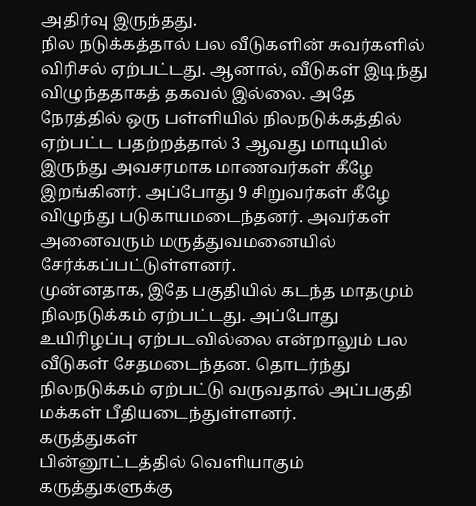அதிர்வு இருந்தது.
நில நடுக்கத்தால் பல வீடுகளின் சுவர்களில் விரிசல் ஏற்பட்டது. ஆனால், வீடுகள் இடிந்து விழுந்ததாகத் தகவல் இல்லை. அதே நேரத்தில் ஒரு பள்ளியில் நிலநடுக்கத்தில் ஏற்பட்ட பதற்றத்தால் 3 ஆவது மாடியில் இருந்து அவசரமாக மாணவர்கள் கீழே இறங்கினர். அப்போது 9 சிறுவர்கள் கீழே விழுந்து படுகாயமடைந்தனர். அவர்கள் அனைவரும் மருத்துவமனையில் சேர்க்கப்பட்டுள்ளனர்.
முன்னதாக, இதே பகுதியில் கடந்த மாதமும் நிலநடுக்கம் ஏற்பட்டது. அப்போது உயிரிழப்பு ஏற்படவில்லை என்றாலும் பல வீடுகள் சேதமடைந்தன. தொடர்ந்து நிலநடுக்கம் ஏற்பட்டு வருவதால் அப்பகுதி மக்கள் பீதியடைந்துள்ளனர்.
கருத்துகள்
பின்னூட்டத்தில் வெளியாகும் கருத்துகளுக்கு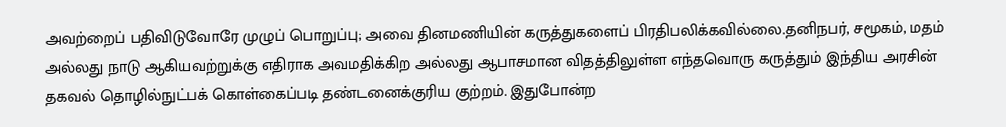அவற்றைப் பதிவிடுவோரே முழுப் பொறுப்பு; அவை தினமணியின் கருத்துகளைப் பிரதிபலிக்கவில்லை.தனிநபர், சமூகம், மதம் அல்லது நாடு ஆகியவற்றுக்கு எதிராக அவமதிக்கிற அல்லது ஆபாசமான விதத்திலுள்ள எந்தவொரு கருத்தும் இந்திய அரசின் தகவல் தொழில்நுட்பக் கொள்கைப்படி தண்டனைக்குரிய குற்றம். இதுபோன்ற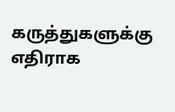கருத்துகளுக்கு எதிராக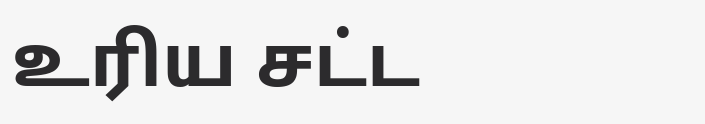உரிய சட்ட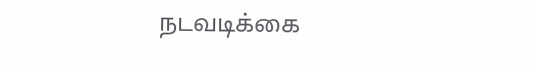நடவடிக்கை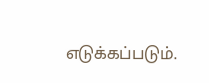எடுக்கப்படும்.